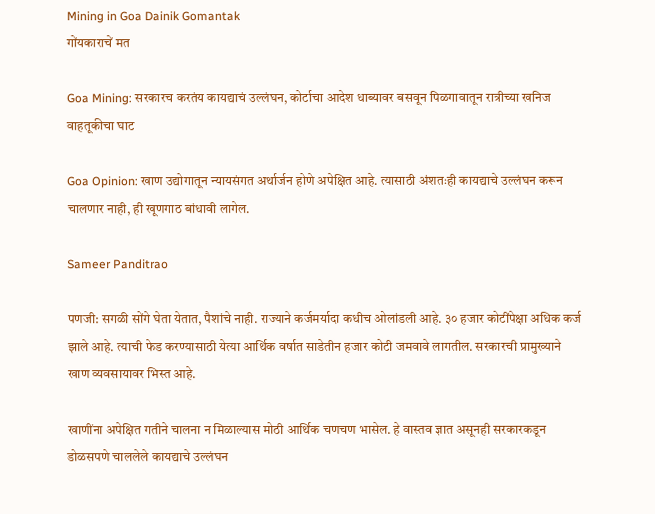Mining in Goa Dainik Gomantak
गोंयकाराचें मत

Goa Mining: सरकारच करतंय कायद्याचं उल्लंघन, कोर्टाचा आदेश धाब्यावर बसवून पिळगावातून रात्रीच्या खनिज वाहतूकीचा घाट

Goa Opinion: खाण उद्योगातून न्यायसंगत अर्थार्जन होणे अपेक्षित आहे. त्यासाठी अंशतःही कायद्याचे उल्लंघन करून चालणार नाही, ही खूणगाठ बांधावी लागेल.

Sameer Panditrao

पणजी: सगळी सोंगे घेता येतात, पैशांचे नाही. राज्याने कर्जमर्यादा कधीच ओलांडली आहे. ३० हजार कोटींपेक्षा अधिक कर्ज झाले आहे. त्याची फेड करण्यासाठी येत्या आर्थिक वर्षात साडेतीन हजार कोटी जमवावे लागतील. सरकारची प्रामुख्याने खाण व्यवसायावर भिस्त आहे.

खाणींना अपेक्षित गतीने चालना न मिळाल्यास मोठी आर्थिक चणचण भासेल. हे वास्तव ज्ञात असूनही सरकारकडून डोळसपणे चाललेले कायद्याचे उल्लंघन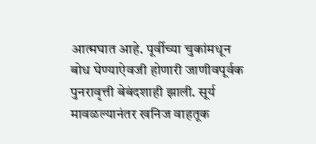आत्मघात आहे. पूर्वीच्या चुकांमधून बोध घेण्याऐवजी होणारी जाणीवपूर्वक पुनरावृत्ती बेबंदशाही झाली. सूर्य मावळल्यानंतर खनिज वाहतूक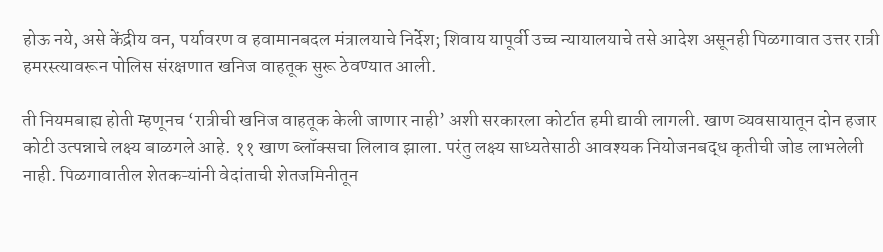होऊ नये, असे केंद्रीय वन, पर्यावरण व हवामानबदल मंत्रालयाचे निर्देश; शिवाय यापूर्वी उच्च न्यायालयाचे तसे आदेश असूनही पिळगावात उत्तर रात्री हमरस्त्यावरून पोलिस संरक्षणात खनिज वाहतूक सुरू ठेवण्यात आली.

ती नियमबाह्य होती म्हणूनच ‘रात्रीची खनिज वाहतूक केली जाणार नाही’ अशी सरकारला कोर्टात हमी द्यावी लागली. खाण व्यवसायातून दोन हजार कोटी उत्पन्नाचे लक्ष्य बाळगले आहे. ११ खाण ब्लॉक्सचा लिलाव झाला. परंतु लक्ष्य साध्यतेसाठी आवश्यक नियोजनबद्ध कृतीची जोड लाभलेली नाही. पिळगावातील शेतकऱ्यांनी वेदांताची शेतजमिनीतून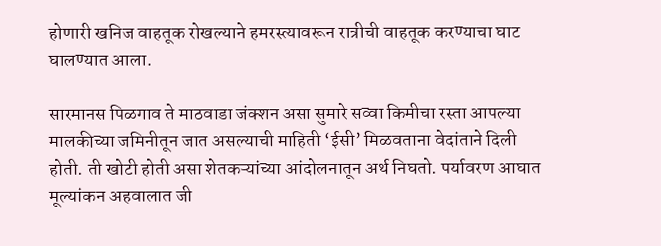होणारी खनिज वाहतूक रोखल्याने हमरस्त्यावरून रात्रीची वाहतूक करण्याचा घाट घालण्यात आला.

सारमानस पिळगाव ते माठवाडा जंक्शन असा सुमारे सव्वा किमीचा रस्ता आपल्या मालकीच्या जमिनीतून जात असल्याची माहिती ‘ईसी’ मिळवताना वेदांताने दिली होती. ती खोटी होती असा शेतकऱ्यांच्या आंदोलनातून अर्थ निघतो. पर्यावरण आघात मूल्यांकन अहवालात जी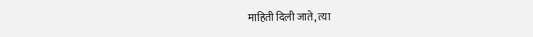माहिती दिली जाते, त्या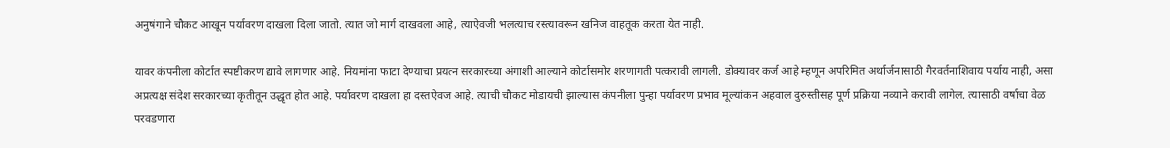अनुषंगाने चौकट आखून पर्यावरण दाखला दिला जातो. त्यात जो मार्ग दाखवला आहे, त्याऐवजी भलत्याच रस्त्यावरून खनिज वाहतूक करता येत नाही.

यावर कंपनीला कोर्टात स्पष्टीकरण द्यावे लागणार आहे. नियमांना फाटा देण्याचा प्रयत्न सरकारच्या अंगाशी आल्याने कोर्टासमोर शरणागती पत्‍करावी लागली. डोक्यावर कर्ज आहे म्हणून अपरिमित अर्थार्जनासाठी गैरवर्तनाशिवाय पर्याय नाही, असा अप्रत्यक्ष संदेश सरकारच्या कृतीतून उद्धृत होत आहे. पर्यावरण दाखला हा दस्तऐवज आहे. त्याची चौकट मोडायची झाल्यास कंपनीला पुन्हा पर्यावरण प्रभाव मूल्यांकन अहवाल दुरुस्तीसह पूर्ण प्रक्रिया नव्याने करावी लागेल. त्यासाठी वर्षाचा वेळ परवडणारा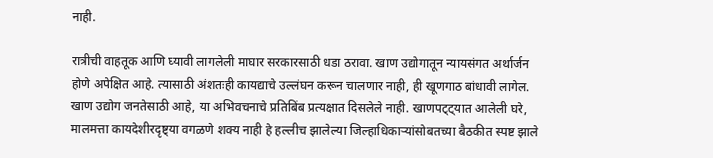नाही.

रात्रीची वाहतूक आणि घ्यावी लागलेली माघार सरकारसाठी धडा ठरावा. खाण उद्योगातून न्यायसंगत अर्थार्जन होणे अपेक्षित आहे. त्यासाठी अंशतःही कायद्याचे उल्लंघन करून चालणार नाही, ही खूणगाठ बांधावी लागेल. खाण उद्योग जनतेसाठी आहे, या अभिवचनाचे प्रतिबिंब प्रत्यक्षात दिसलेले नाही. खाणपट्ट्यात आलेली घरे, मालमत्ता कायदेशीरदृष्ट्या वगळणे शक्य नाही हे हल्लीच झालेल्या जिल्हाधिकाऱ्यांसोबतच्या बैठकीत स्पष्ट झाले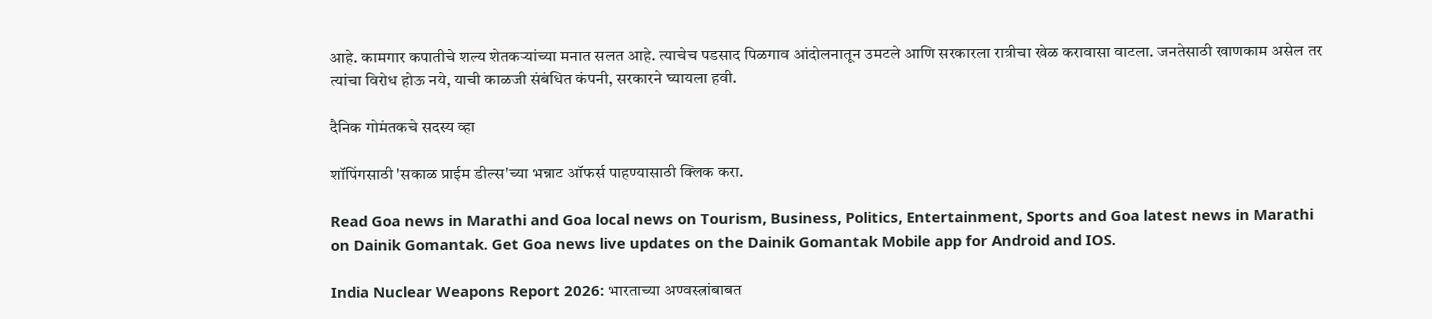आहे. कामगार कपातीचे शल्य शेतकऱ्यांच्या मनात सलत आहे. त्याचेच पडसाद पिळगाव आंदोलनातून उमटले आणि सरकारला रात्रीचा खेळ करावासा वाटला. जनतेसाठी खाणकाम असेल तर त्‍यांचा विरोध होऊ नये, याची काळजी संबंधित कंपनी, सरकारने घ्‍यायला हवी.

दैनिक गोमंतकचे सदस्य व्हा

शॉपिंगसाठी 'सकाळ प्राईम डील्स'च्या भन्नाट ऑफर्स पाहण्यासाठी क्लिक करा.

Read Goa news in Marathi and Goa local news on Tourism, Business, Politics, Entertainment, Sports and Goa latest news in Marathi on Dainik Gomantak. Get Goa news live updates on the Dainik Gomantak Mobile app for Android and IOS.

India Nuclear Weapons Report 2026: भारताच्या अण्वस्त्रांबाबत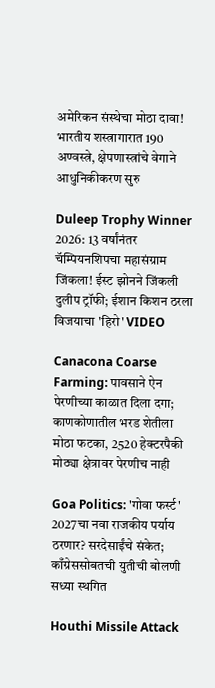अमेरिकन संस्थेचा मोठा दावा! भारतीय शस्त्रागारात 190 अण्वस्त्रे, क्षेपणास्त्रांचे वेगाने आधुनिकीकरण सुरु

Duleep Trophy Winner 2026: 13 वर्षांनंतर चॅम्पियनशिपचा महासंग्राम जिंकला! ईस्ट झोनने जिंकली दुलीप ट्रॉफी; ईशान किशन ठरला विजयाचा 'हिरो' VIDEO

Canacona Coarse Farming: पावसाने ऐन पेरणीच्या काळात दिला दगा; काणकोणातील भरड शेतीला मोठा फटका, 2520 हेक्टरपैकी मोठ्या क्षेत्रावर पेरणीच नाही

Goa Politics: 'गोवा फर्स्ट' 2027चा नवा राजकीय पर्याय ठरणार? सरदेसाईंचे संकेत; काँग्रेससोबतची युतीची बोलणी सध्या स्थगित

Houthi Missile Attack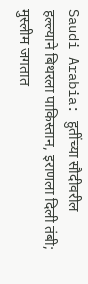Saudi Arabia: हुतींच्या सौदीवरील हल्ल्याने बिथरला पाकिस्तान, इराणला दिली तंबी; मुस्लीम जगतात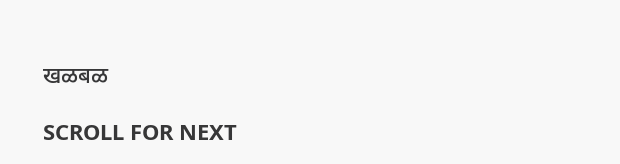खळबळ

SCROLL FOR NEXT